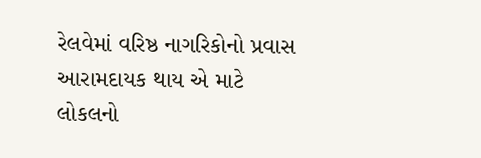રેલવેમાં વરિષ્ઠ નાગરિકોનો પ્રવાસ આરામદાયક થાય એ માટે લોકલનો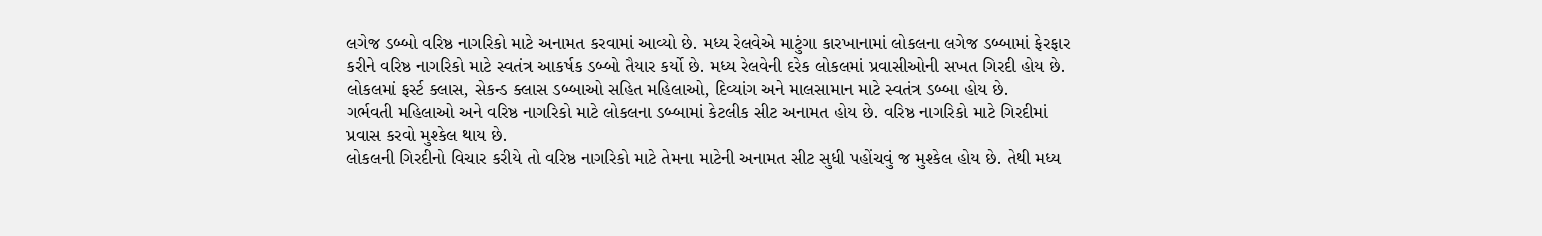લગેજ ડબ્બો વરિષ્ઠ નાગરિકો માટે અનામત કરવામાં આવ્યો છે. મધ્ય રેલવેએ માટુંગા કારખાનામાં લોકલના લગેજ ડબ્બામાં ફેરફાર કરીને વરિષ્ઠ નાગરિકો માટે સ્વતંત્ર આકર્ષક ડબ્બો તૈયાર કર્યો છે. મધ્ય રેલવેની દરેક લોકલમાં પ્રવાસીઓની સખત ગિરદી હોય છે. લોકલમાં ફર્સ્ટ ક્લાસ, સેકન્ડ ક્લાસ ડબ્બાઓ સહિત મહિલાઓ, દિવ્યાંગ અને માલસામાન માટે સ્વતંત્ર ડબ્બા હોય છે.
ગર્ભવતી મહિલાઓ અને વરિષ્ઠ નાગરિકો માટે લોકલના ડબ્બામાં કેટલીક સીટ અનામત હોય છે. વરિષ્ઠ નાગરિકો માટે ગિરદીમાં પ્રવાસ કરવો મુશ્કેલ થાય છે.
લોકલની ગિરદીનો વિચાર કરીયે તો વરિષ્ઠ નાગરિકો માટે તેમના માટેની અનામત સીટ સુધી પહોંચવું જ મુશ્કેલ હોય છે. તેથી મધ્ય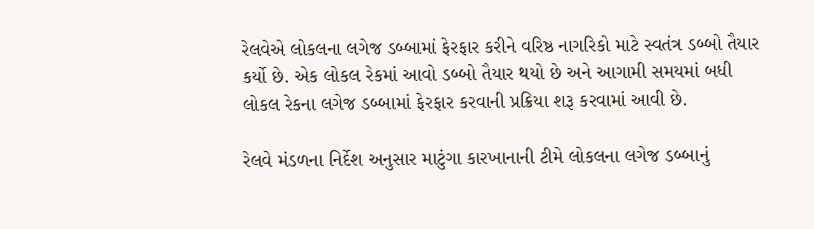રેલવેએ લોકલના લગેજ ડબ્બામાં ફેરફાર કરીને વરિષ્ઠ નાગરિકો માટે સ્વતંત્ર ડબ્બો તૈયાર કર્યો છે. એક લોકલ રેકમાં આવો ડબ્બો તૈયાર થયો છે અને આગામી સમયમાં બધી લોકલ રેકના લગેજ ડબ્બામાં ફેરફાર કરવાની પ્રક્રિયા શરૂ કરવામાં આવી છે.

રેલવે મંડળના નિર્દેશ અનુસાર માટુંગા કારખાનાની ટીમે લોકલના લગેજ ડબ્બાનું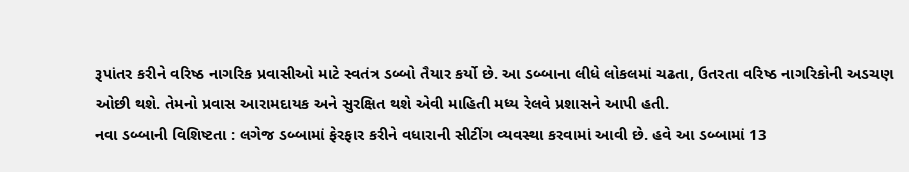રૂપાંતર કરીને વરિષ્ઠ નાગરિક પ્રવાસીઓ માટે સ્વતંત્ર ડબ્બો તૈયાર કર્યો છે. આ ડબ્બાના લીધે લોકલમાં ચઢતા, ઉતરતા વરિષ્ઠ નાગરિકોની અડચણ ઓછી થશે. તેમનો પ્રવાસ આરામદાયક અને સુરક્ષિત થશે એવી માહિતી મધ્ય રેલવે પ્રશાસને આપી હતી.
નવા ડબ્બાની વિશિષ્ટતા : લગેજ ડબ્બામાં ફેરફાર કરીને વધારાની સીટીંગ વ્યવસ્થા કરવામાં આવી છે. હવે આ ડબ્બામાં 13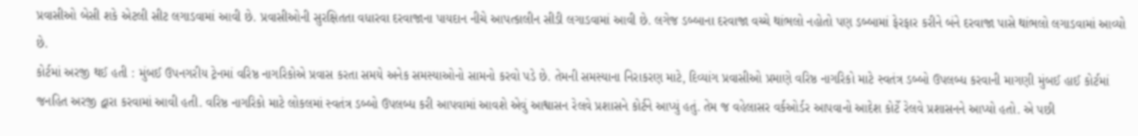પ્રવાસીઓ બેસી શકે એટલી સીટ લગાડવામાં આવી છે. પ્રવાસીઓની સુરક્ષિતતા વધારવા દરવાજાના પાયદાન નીચે આપત્કાલીન સીડી લગાડવામાં આવી છે. લગેજ ડબ્બાના દરવાજા વચ્ચે થાંભલો નહોતો પણ ડબ્બામાં ફેરફાર કરીને બંને દરવાજા પાસે થાંભલો લગાડવામાં આવ્યો છે.
કોર્ટમાં અરજી થઈ હતી : મુંબઈ ઉપનગરીય ટ્રેનમાં વરિષ્ઠ નાગરિકોએ પ્રવાસ કરતા સમયે અનેક સમસ્યાઓનો સામનો કરવો પડે છે. તેમની સમસ્યાના નિરાકરણ માટે, દિવ્યાંગ પ્રવાસીઓ પ્રમાણે વરિષ્ઠ નાગરિકો માટે સ્વતંત્ર ડબ્બો ઉપલબ્ધ કરવાની માગણી મુંબઈ હાઈ કોર્ટમાં જનહિત અરજી દ્વારા કરવામાં આવી હતી. વરિષ્ઠ નાગરિકો માટે લોકલમાં સ્વતંત્ર ડબ્બો ઉપલબ્ધ કરી આપવામાં આવશે એવું આશ્વાસન રેલવે પ્રશાસને કોર્ટને આપ્યું હતું. તેમ જ વહેલાસર વર્કઓર્ડર આપવાનો આદેશ કોર્ટે રેલવે પ્રશાસનને આપ્યો હતો. એ પછી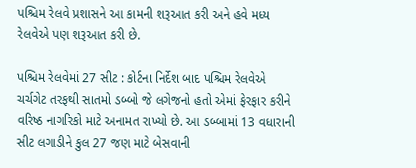પશ્ચિમ રેલવે પ્રશાસને આ કામની શરૂઆત કરી અને હવે મધ્ય રેલવેએ પણ શરૂઆત કરી છે.

પશ્ચિમ રેલવેમાં 27 સીટ : કોર્ટના નિર્દેશ બાદ પશ્ચિમ રેલવેએ ચર્ચગેટ તરફથી સાતમો ડબ્બો જે લગેજનો હતો એમાં ફેરફાર કરીને વરિષ્ઠ નાગરિકો માટે અનામત રાખ્યો છે. આ ડબ્બામાં 13 વધારાની સીટ લગાડીને કુલ 27 જણ માટે બેસવાની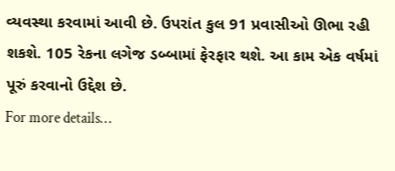વ્યવસ્થા કરવામાં આવી છે. ઉપરાંત કુલ 91 પ્રવાસીઓ ઊભા રહી શકશે. 105 રેકના લગેજ ડબ્બામાં ફેરફાર થશે. આ કામ એક વર્ષમાં પૂરું કરવાનો ઉદ્દેશ છે.
For more details…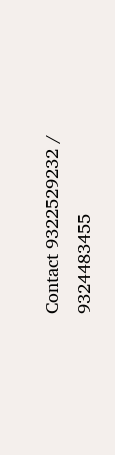Contact 9322529232 / 9324483455